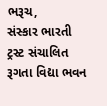ભરૂચ,
સંસ્કાર ભારતી ટ્રસ્ટ સંચાલિત રૂગતા વિદ્યા ભવન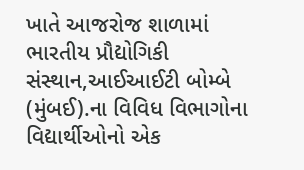ખાતે આજરોજ શાળામાં ભારતીય પ્રૌદ્યોગિકી સંસ્થાન,આઈઆઈટી બોમ્બે (મુંબઈ).ના વિવિધ વિભાગોના વિદ્યાર્થીઓનો એક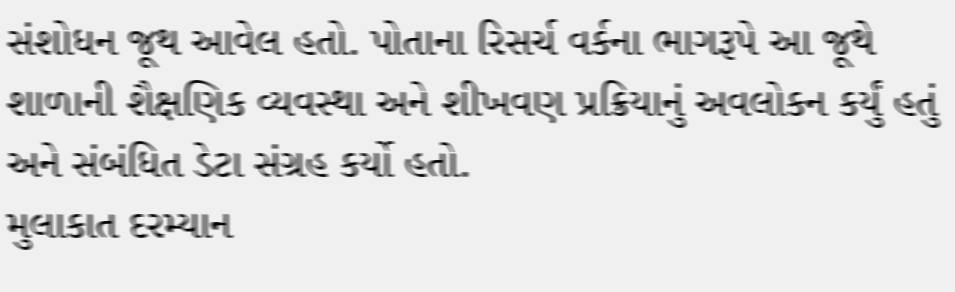સંશોધન જૂથ આવેલ હતો. પોતાના રિસર્ચ વર્કના ભાગરૂપે આ જૂથે શાળાની શૈક્ષણિક વ્યવસ્થા અને શીખવણ પ્રક્રિયાનું અવલોકન કર્યું હતું અને સંબંધિત ડેટા સંગ્રહ કર્યો હતો.
મુલાકાત દરમ્યાન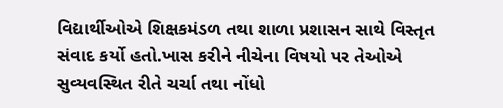વિદ્યાર્થીઓએ શિક્ષકમંડળ તથા શાળા પ્રશાસન સાથે વિસ્તૃત સંવાદ કર્યો હતો.ખાસ કરીને નીચેના વિષયો પર તેઓએ સુવ્યવસ્થિત રીતે ચર્ચા તથા નોંધો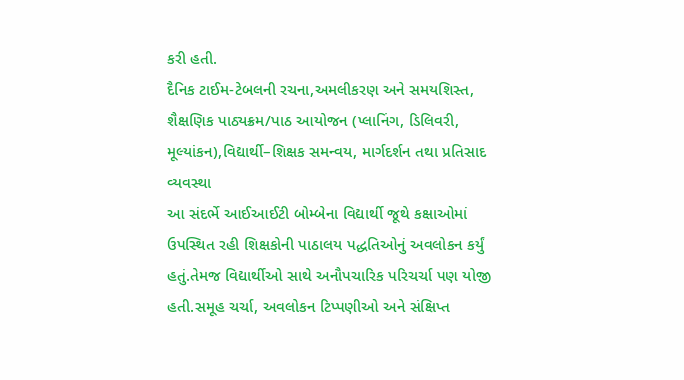કરી હતી.
દૈનિક ટાઈમ-ટેબલની રચના,અમલીકરણ અને સમયશિસ્ત, શૈક્ષણિક પાઠ્યક્રમ/પાઠ આયોજન (પ્લાનિંગ, ડિલિવરી, મૂલ્યાંકન),વિદ્યાર્થી–શિક્ષક સમન્વય, માર્ગદર્શન તથા પ્રતિસાદ વ્યવસ્થા
આ સંદર્ભે આઈઆઈટી બોમ્બેના વિદ્યાર્થી જૂથે કક્ષાઓમાં ઉપસ્થિત રહી શિક્ષકોની પાઠાલય પદ્ધતિઓનું અવલોકન કર્યું હતું.તેમજ વિદ્યાર્થીઓ સાથે અનૌપચારિક પરિચર્ચા પણ યોજી હતી.સમૂહ ચર્ચા, અવલોકન ટિપ્પણીઓ અને સંક્ષિપ્ત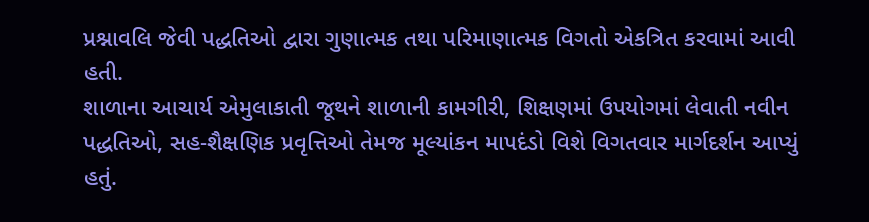પ્રશ્નાવલિ જેવી પદ્ધતિઓ દ્વારા ગુણાત્મક તથા પરિમાણાત્મક વિગતો એકત્રિત કરવામાં આવી હતી.
શાળાના આચાર્ય એમુલાકાતી જૂથને શાળાની કામગીરી, શિક્ષણમાં ઉપયોગમાં લેવાતી નવીન પદ્ધતિઓ, સહ-શૈક્ષણિક પ્રવૃત્તિઓ તેમજ મૂલ્યાંકન માપદંડો વિશે વિગતવાર માર્ગદર્શન આપ્યું હતું.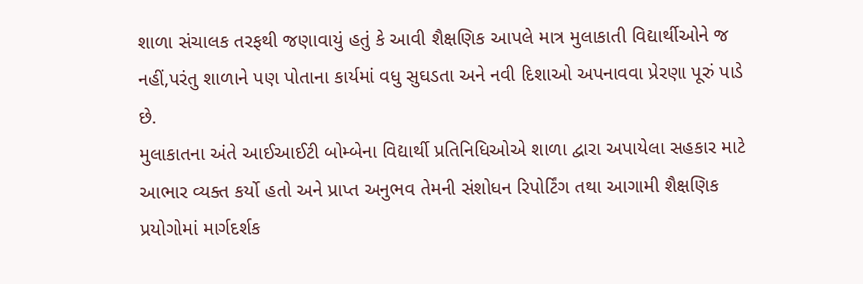શાળા સંચાલક તરફથી જણાવાયું હતું કે આવી શૈક્ષણિક આપલે માત્ર મુલાકાતી વિદ્યાર્થીઓને જ નહીં,પરંતુ શાળાને પણ પોતાના કાર્યમાં વધુ સુઘડતા અને નવી દિશાઓ અપનાવવા પ્રેરણા પૂરું પાડે છે.
મુલાકાતના અંતે આઈઆઈટી બોમ્બેના વિદ્યાર્થી પ્રતિનિધિઓએ શાળા દ્વારા અપાયેલા સહકાર માટે આભાર વ્યક્ત કર્યો હતો અને પ્રાપ્ત અનુભવ તેમની સંશોધન રિપોર્ટિંગ તથા આગામી શૈક્ષણિક પ્રયોગોમાં માર્ગદર્શક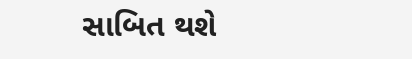સાબિત થશે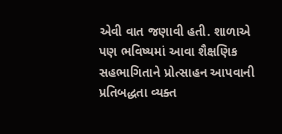એવી વાત જણાવી હતી. શાળાએ પણ ભવિષ્યમાં આવા શૈક્ષણિક સહભાગિતાને પ્રોત્સાહન આપવાની પ્રતિબદ્ધતા વ્યક્ત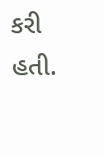કરી હતી.